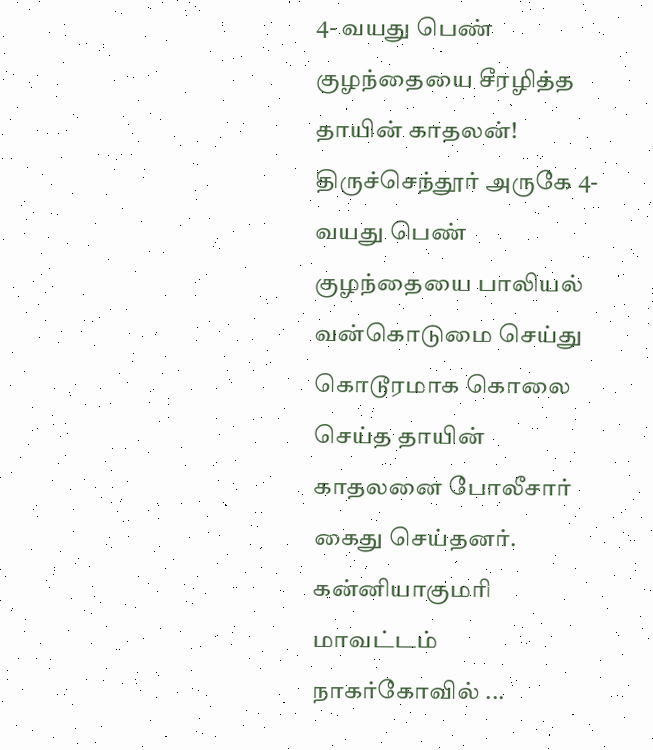4- வயது பெண் குழந்தையை சீரழித்த தாயின் காதலன்!
திருச்செந்தூர் அருகே 4- வயது பெண் குழந்தையை பாலியல் வன்கொடுமை செய்து கொடூரமாக கொலை செய்த தாயின் காதலனை போலீசார் கைது செய்தனர். கன்னியாகுமரி மாவட்டம் நாகர்கோவில் ...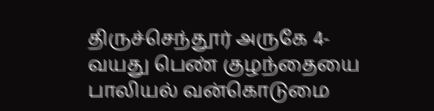திருச்செந்தூர் அருகே 4- வயது பெண் குழந்தையை பாலியல் வன்கொடுமை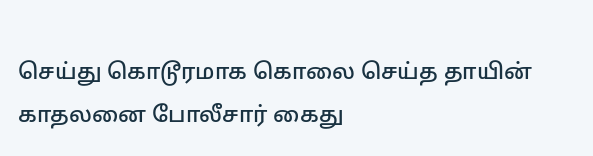செய்து கொடூரமாக கொலை செய்த தாயின் காதலனை போலீசார் கைது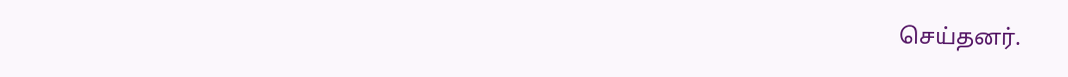செய்தனர்.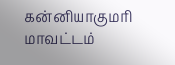கன்னியாகுமரி மாவட்டம்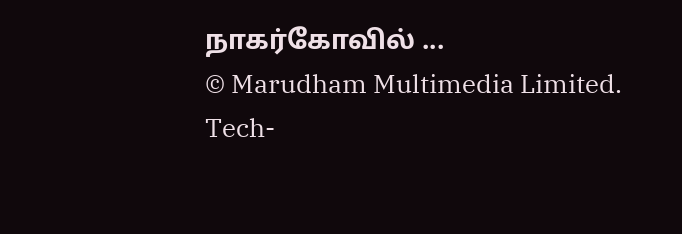நாகர்கோவில் ...
© Marudham Multimedia Limited.
Tech-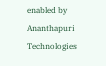enabled by Ananthapuri Technologies